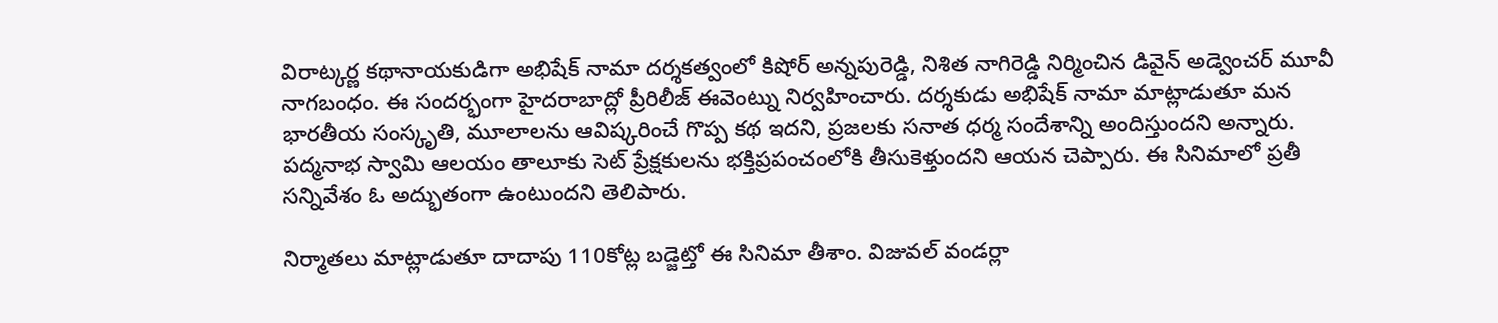విరాట్కర్ణ కథానాయకుడిగా అభిషేక్ నామా దర్శకత్వంలో కిషోర్ అన్నపురెడ్డి, నిశిత నాగిరెడ్డి నిర్మించిన డివైన్ అడ్వెంచర్ మూవీ నాగబంధం. ఈ సందర్భంగా హైదరాబాద్లో ప్రీరిలీజ్ ఈవెంట్ను నిర్వహించారు. దర్శకుడు అభిషేక్ నామా మాట్లాడుతూ మన భారతీయ సంస్కృతి, మూలాలను ఆవిష్కరించే గొప్ప కథ ఇదని, ప్రజలకు సనాత ధర్మ సందేశాన్ని అందిస్తుందని అన్నారు. పద్మనాభ స్వామి ఆలయం తాలూకు సెట్ ప్రేక్షకులను భక్తిప్రపంచంలోకి తీసుకెళ్తుందని ఆయన చెప్పారు. ఈ సినిమాలో ప్రతీ సన్నివేశం ఓ అద్భుతంగా ఉంటుందని తెలిపారు.

నిర్మాతలు మాట్లాడుతూ దాదాపు 110కోట్ల బడ్జెట్తో ఈ సినిమా తీశాం. విజువల్ వండర్లా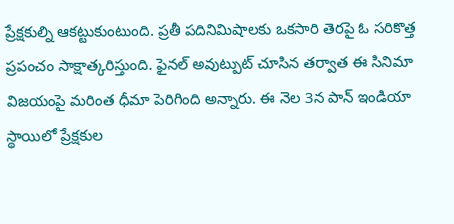ప్రేక్షకుల్ని ఆకట్టుకుంటుంది. ప్రతీ పదినిమిషాలకు ఒకసారి తెరపై ఓ సరికొత్త ప్రపంచం సాక్షాత్కరిస్తుంది. ఫైనల్ అవుట్పుట్ చూసిన తర్వాత ఈ సినిమా విజయంపై మరింత ధీమా పెరిగింది అన్నారు. ఈ నెల 3న పాన్ ఇండియా స్థాయిలో ప్రేక్షకుల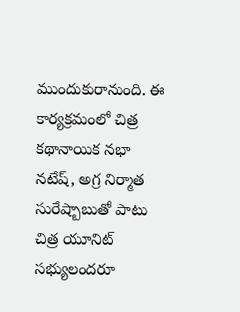ముందుకురానుంది. ఈ కార్యక్రమంలో చిత్ర కథానాయిక నభా నటేష్, అగ్ర నిర్మాత సురేష్బాబుతో పాటు చిత్ర యూనిట్ సభ్యులందరూ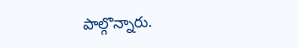పాల్గొన్నారు.